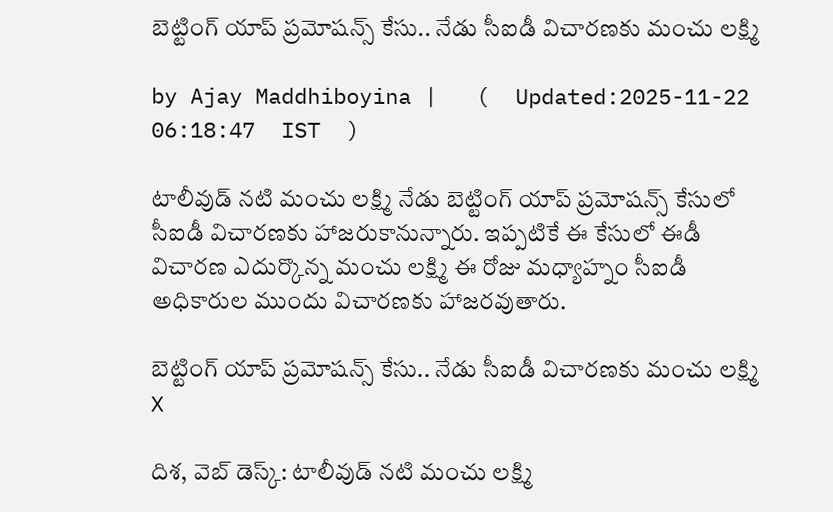బెట్టింగ్ యాప్ ప్రమోషన్స్ కేసు.. నేడు సీఐడీ విచారణకు మంచు లక్ష్మి

by Ajay Maddhiboyina |   (  Updated:2025-11-22 06:18:47  IST  )

టాలీవుడ్ నటి మంచు లక్ష్మి నేడు బెట్టింగ్ యాప్ ప్రమోషన్స్ కేసులో సీఐడీ విచారణకు హాజరుకానున్నారు. ఇప్పటికే ఈ కేసులో ఈడీ విచారణ ఎదుర్కొన్న మంచు లక్ష్మి ఈ రోజు మధ్యాహ్నం సీఐడీ అధికారుల ముందు విచారణకు హాజరవుతారు.

బెట్టింగ్ యాప్ ప్రమోషన్స్ కేసు.. నేడు సీఐడీ విచారణకు మంచు లక్ష్మి
X

దిశ‌, వెబ్ డెస్క్: టాలీవుడ్ నటి మంచు లక్ష్మి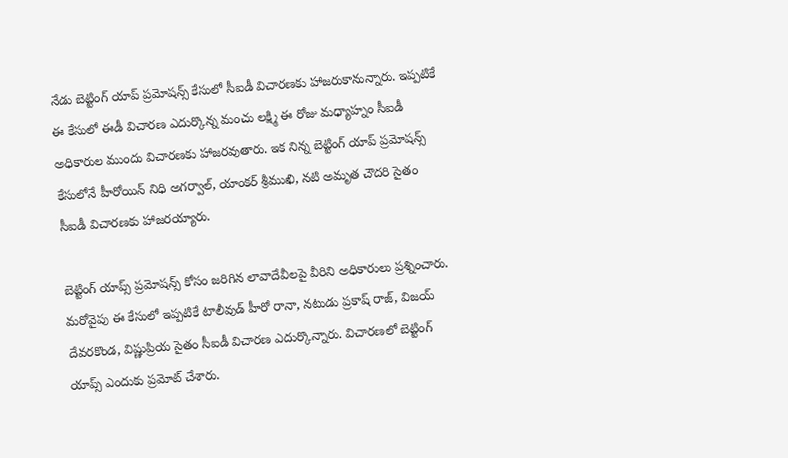నేడు బెట్టింగ్ యాప్ ప్రమోషన్స్ కేసులో సీఐడీ విచారణకు హాజరుకానున్నారు. ఇప్పటికే ఈ కేసులో ఈడీ విచారణ ఎదుర్కొన్న మంచు లక్ష్మి ఈ రోజు మధ్యాహ్నం సీఐడీ అధికారుల ముందు విచారణకు హాజరవుతారు. ఇక నిన్న బెట్టింగ్ యాప్ ప్రమోషన్స్ కేసులోనే హీరోయిన్ నిధి అగర్వాల్, యాంకర్ శ్రీముఖి, నటి అమృత చౌద‌రి సైతం సీఐడీ విచారణకు హాజరయ్యారు.

బెట్టింగ్ యాప్స్ ప్ర‌మోష‌న్స్ కోసం జ‌రిగిన లావాదేవీలపై వీరిని అధికారులు ప్ర‌శ్నించారు. మ‌రోవైపు ఈ కేసులో ఇప్ప‌టికే టాలీవుడ్ హీరో రానా, నటుడు ప్ర‌కాష్ రాజ్, విజ‌య్ దేవ‌ర‌కొండ‌, విష్ణుప్రియ సైతం సీఐడీ విచార‌ణ ఎదుర్కొన్నారు. విచార‌ణ‌లో బెట్టింగ్ యాప్స్ ఎందుకు ప్ర‌మోట్ చేశారు.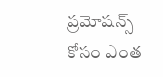ప్ర‌మోష‌న్స్ కోసం ఎంత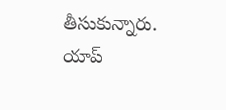తీసుకున్నారు. యాప్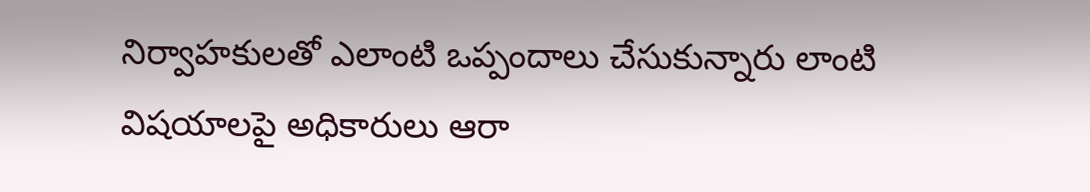నిర్వాహ‌కుల‌తో ఎలాంటి ఒప్పందాలు చేసుకున్నారు లాంటి విష‌యాల‌పై అధికారులు ఆరా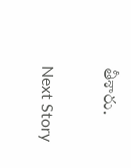తీశారు.

Next Story